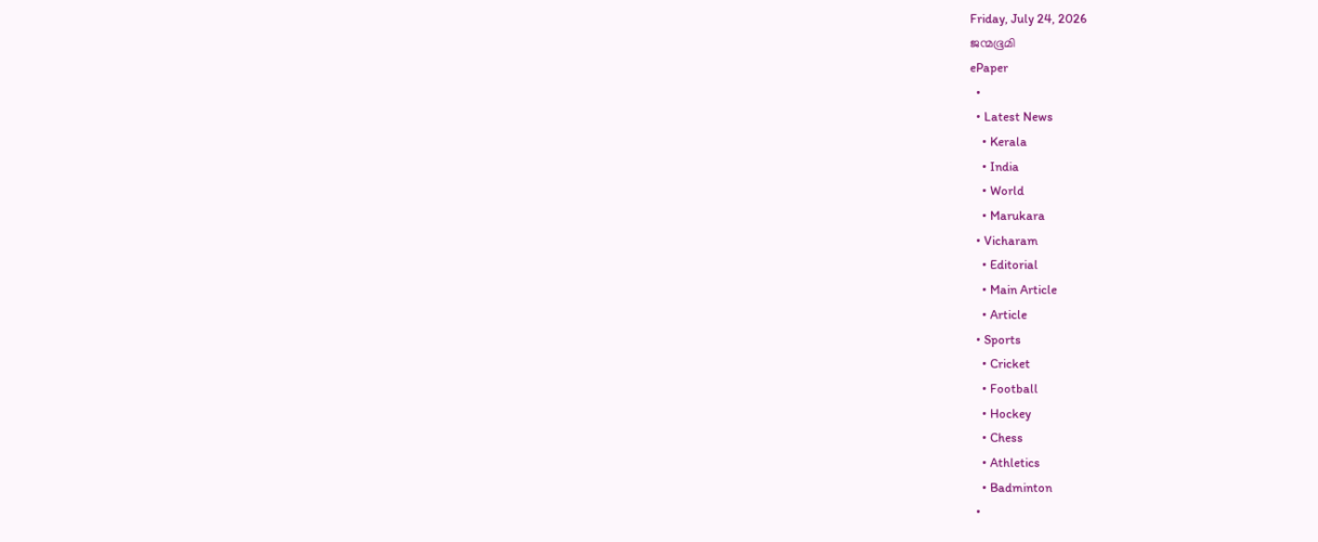Friday, July 24, 2026
ജന്മഭൂമി
ePaper
  •
  • Latest News
    • Kerala
    • India
    • World
    • Marukara
  • Vicharam
    • Editorial
    • Main Article
    • Article
  • Sports
    • Cricket
    • Football
    • Hockey
    • Chess
    • Athletics
    • Badminton
  •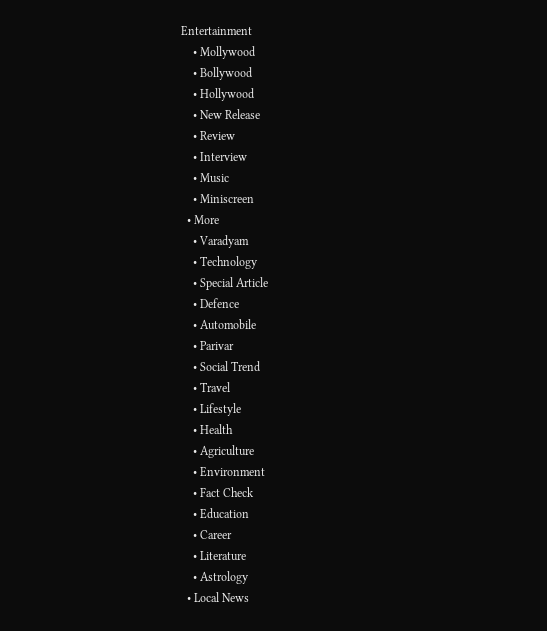Entertainment
    • Mollywood
    • Bollywood
    • Hollywood
    • New Release
    • Review
    • Interview
    • Music
    • Miniscreen
  • More
    • Varadyam
    • Technology
    • Special Article
    • Defence
    • Automobile
    • Parivar
    • Social Trend
    • Travel
    • Lifestyle
    • Health
    • Agriculture
    • Environment
    • Fact Check
    • Education
    • Career
    • Literature
    • Astrology
  • Local News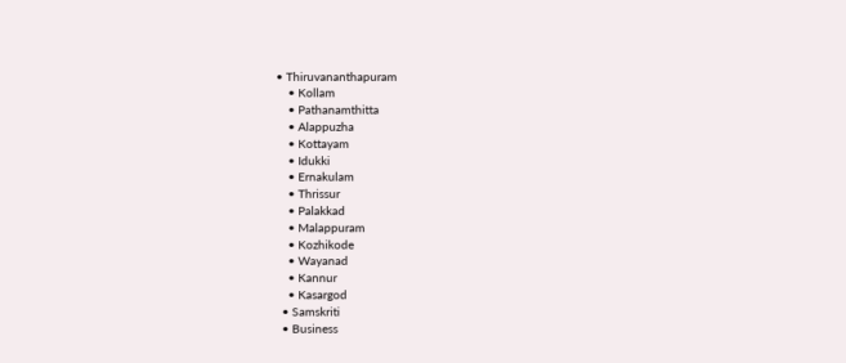• Thiruvananthapuram
    • Kollam
    • Pathanamthitta
    • Alappuzha
    • Kottayam
    • Idukki
    • Ernakulam
    • Thrissur
    • Palakkad
    • Malappuram
    • Kozhikode
    • Wayanad
    • Kannur
    • Kasargod
  • Samskriti
  • Business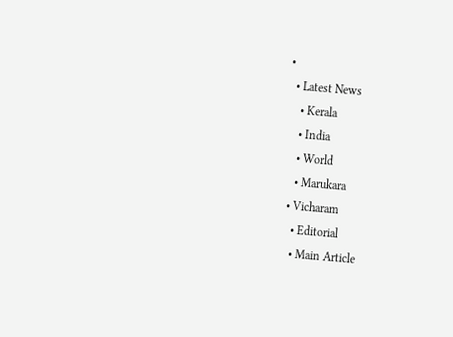•
  • Latest News
    • Kerala
    • India
    • World
    • Marukara
  • Vicharam
    • Editorial
    • Main Article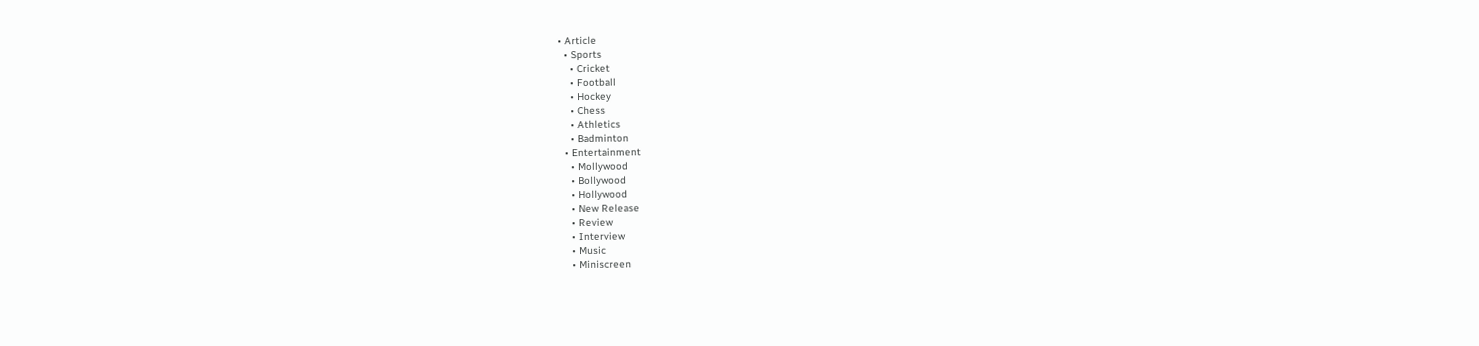• Article
  • Sports
    • Cricket
    • Football
    • Hockey
    • Chess
    • Athletics
    • Badminton
  • Entertainment
    • Mollywood
    • Bollywood
    • Hollywood
    • New Release
    • Review
    • Interview
    • Music
    • Miniscreen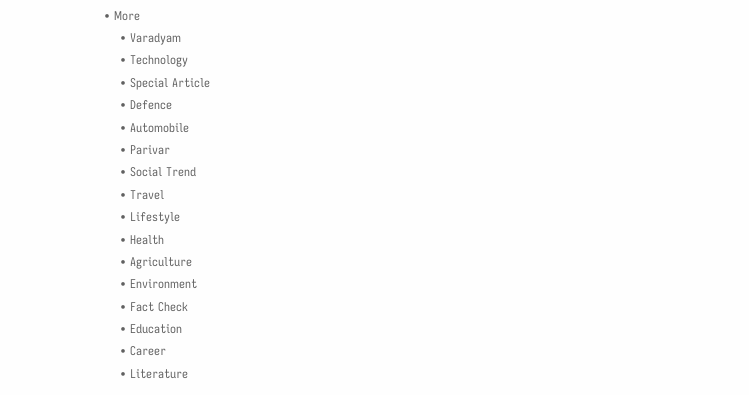• More
    • Varadyam
    • Technology
    • Special Article
    • Defence
    • Automobile
    • Parivar
    • Social Trend
    • Travel
    • Lifestyle
    • Health
    • Agriculture
    • Environment
    • Fact Check
    • Education
    • Career
    • Literature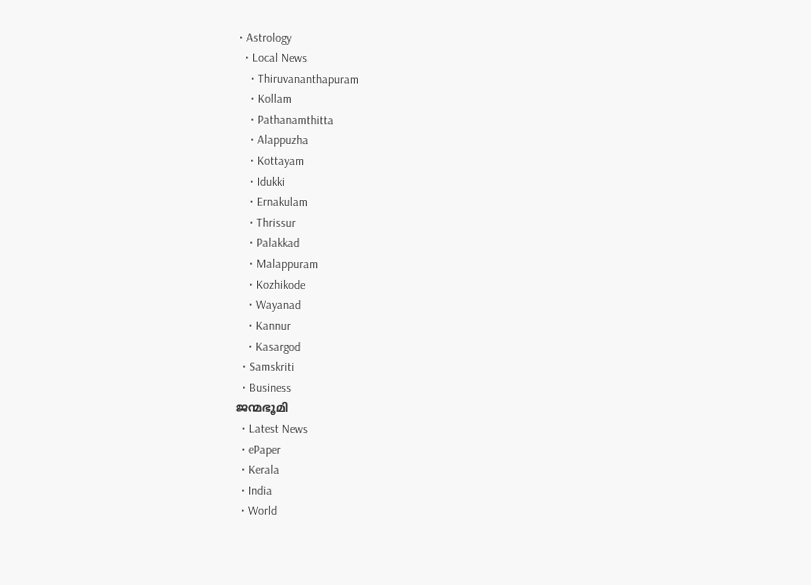• Astrology
  • Local News
    • Thiruvananthapuram
    • Kollam
    • Pathanamthitta
    • Alappuzha
    • Kottayam
    • Idukki
    • Ernakulam
    • Thrissur
    • Palakkad
    • Malappuram
    • Kozhikode
    • Wayanad
    • Kannur
    • Kasargod
  • Samskriti
  • Business
ജന്മഭൂമി
  • Latest News
  • ePaper
  • Kerala
  • India
  • World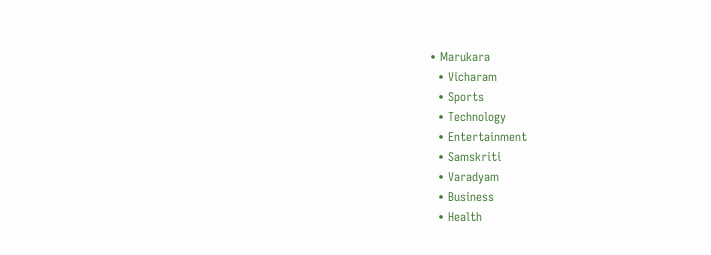• Marukara
  • Vicharam
  • Sports
  • Technology
  • Entertainment
  • Samskriti
  • Varadyam
  • Business
  • Health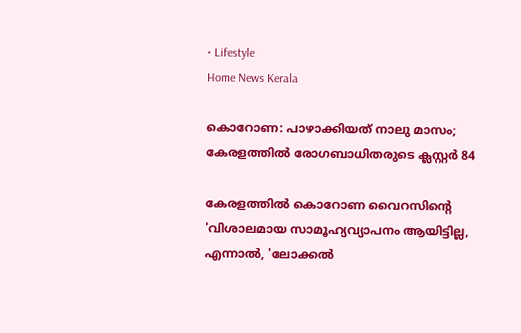• Lifestyle
Home News Kerala

കൊറോണ: പാഴാക്കിയത് നാലു മാസം; കേരളത്തില്‍ രോഗബാധിതരുടെ ക്ലസ്റ്റര്‍ 84

കേരളത്തില്‍ കൊറോണ വൈറസിന്റെ 'വിശാലമായ സാമൂഹ്യവ്യാപനം ആയിട്ടില്ല, എന്നാല്‍, 'ലോക്കല്‍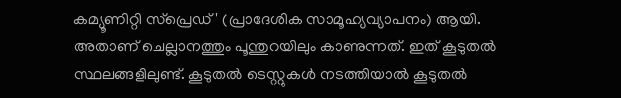കമ്യൂണിറ്റി സ്പ്രെഡ്' (പ്രാദേശിക സാമൂഹ്യവ്യാപനം) ആയി. അതാണ് ചെല്ലാനത്തും പൂന്തുറയിലും കാണുന്നത്. ഇത് കൂടുതല്‍ സ്ഥലങ്ങളിലുണ്ട്. കൂടുതല്‍ ടെസ്റ്റുകള്‍ നടത്തിയാല്‍ കൂടുതല്‍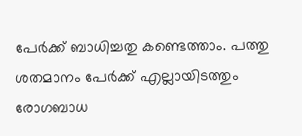പേര്‍ക്ക് ബാധിച്ചതു കണ്ടെത്താം. പത്തു ശതമാനം പേര്‍ക്ക് എല്ലായിടത്തും രോഗബാധ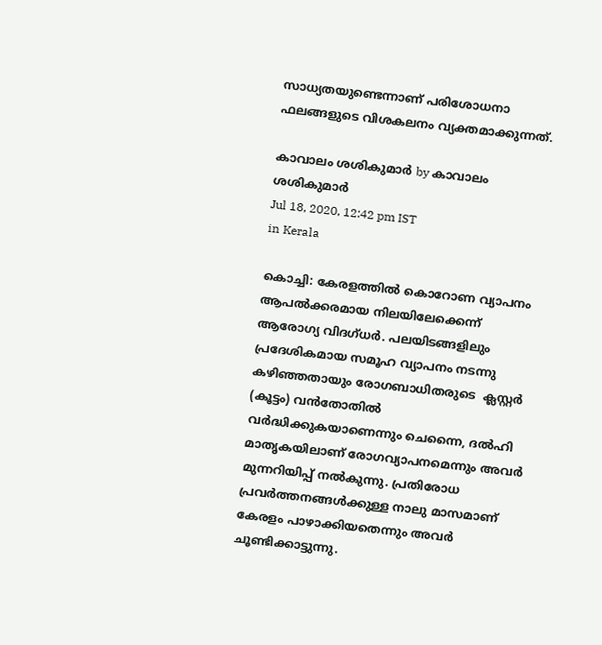സാധ്യതയുണ്ടെന്നാണ് പരിശോധനാ ഫലങ്ങളുടെ വിശകലനം വ്യക്തമാക്കുന്നത്.

കാവാലം ശശികുമാര്‍ by കാവാലം ശശികുമാര്‍
Jul 18, 2020, 12:42 pm IST
in Kerala

കൊച്ചി: കേരളത്തില്‍ കൊറോണ വ്യാപനം ആപല്‍ക്കരമായ നിലയിലേക്കെന്ന് ആരോഗ്യ വിദഗ്ധര്‍. പലയിടങ്ങളിലും പ്രദേശികമായ സമൂഹ വ്യാപനം നടന്നു കഴിഞ്ഞതായും രോഗബാധിതരുടെ  ക്ലസ്റ്റര്‍ (കൂട്ടം) വന്‍തോതില്‍ വര്‍ദ്ധിക്കുകയാണെന്നും ചെന്നൈ, ദല്‍ഹി മാതൃകയിലാണ് രോഗവ്യാപനമെന്നും അവര്‍ മുന്നറിയിപ്പ് നല്‍കുന്നു. പ്രതിരോധ പ്രവര്‍ത്തനങ്ങള്‍ക്കുള്ള നാലു മാസമാണ് കേരളം പാഴാക്കിയതെന്നും അവര്‍ ചൂണ്ടിക്കാട്ടുന്നു.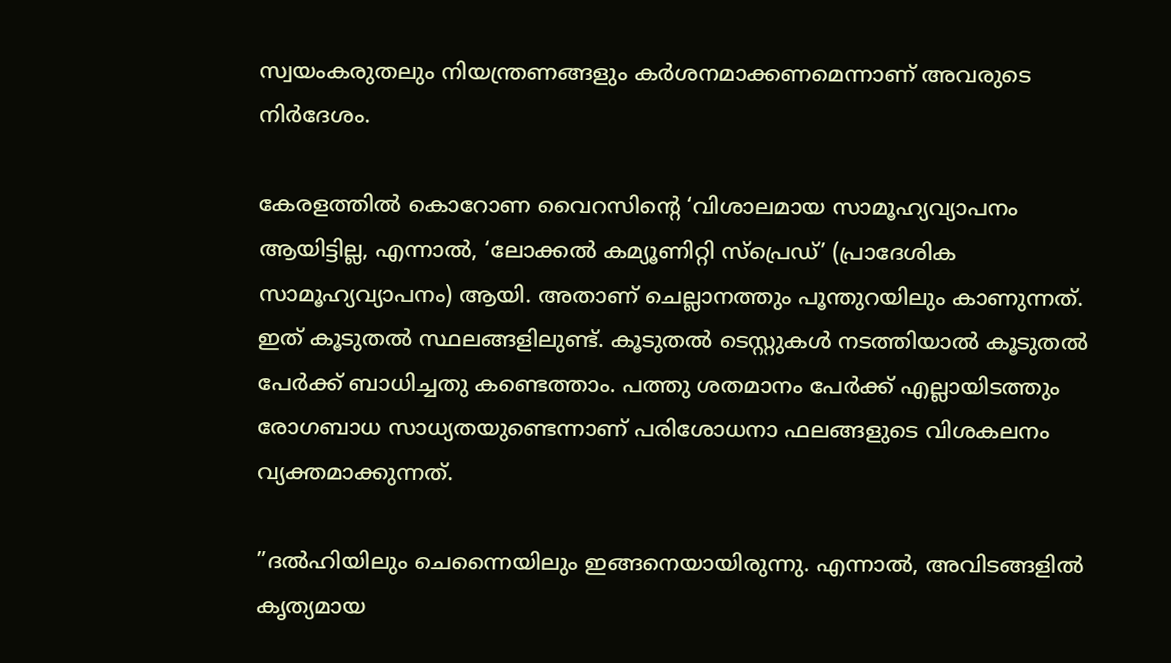സ്വയംകരുതലും നിയന്ത്രണങ്ങളും കര്‍ശനമാക്കണമെന്നാണ് അവരുടെ നിര്‍ദേശം.

കേരളത്തില്‍ കൊറോണ വൈറസിന്റെ ‘വിശാലമായ സാമൂഹ്യവ്യാപനം ആയിട്ടില്ല, എന്നാല്‍, ‘ലോക്കല്‍ കമ്യൂണിറ്റി സ്പ്രെഡ്’ (പ്രാദേശിക സാമൂഹ്യവ്യാപനം) ആയി. അതാണ് ചെല്ലാനത്തും പൂന്തുറയിലും കാണുന്നത്. ഇത് കൂടുതല്‍ സ്ഥലങ്ങളിലുണ്ട്. കൂടുതല്‍ ടെസ്റ്റുകള്‍ നടത്തിയാല്‍ കൂടുതല്‍ പേര്‍ക്ക് ബാധിച്ചതു കണ്ടെത്താം. പത്തു ശതമാനം പേര്‍ക്ക് എല്ലായിടത്തും രോഗബാധ സാധ്യതയുണ്ടെന്നാണ് പരിശോധനാ ഫലങ്ങളുടെ വിശകലനം വ്യക്തമാക്കുന്നത്.

”ദല്‍ഹിയിലും ചെന്നൈയിലും ഇങ്ങനെയായിരുന്നു. എന്നാല്‍, അവിടങ്ങളില്‍ കൃത്യമായ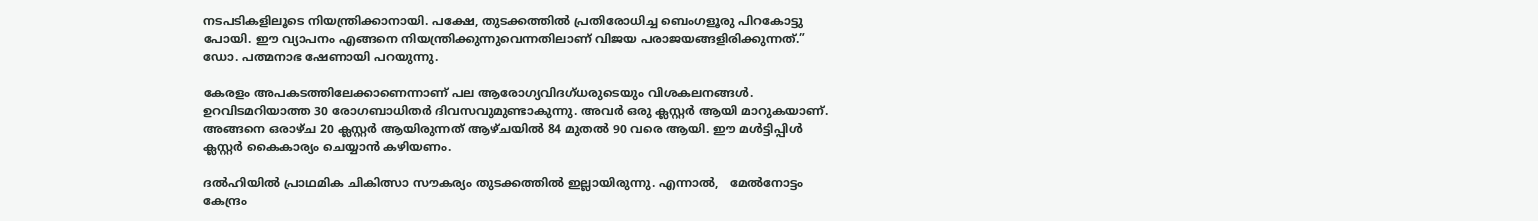നടപടികളിലൂടെ നിയന്ത്രിക്കാനായി. പക്ഷേ, തുടക്കത്തില്‍ പ്രതിരോധിച്ച ബെംഗളൂരു പിറകോട്ടു പോയി. ഈ വ്യാപനം എങ്ങനെ നിയന്ത്രിക്കുന്നുവെന്നതിലാണ് വിജയ പരാജയങ്ങളിരിക്കുന്നത്.” ഡോ. പത്മനാഭ ഷേണായി പറയുന്നു.

കേരളം അപകടത്തിലേക്കാണെന്നാണ് പല ആരോഗ്യവിദഗ്ധരുടെയും വിശകലനങ്ങള്‍. ഉറവിടമറിയാത്ത 30 രോഗബാധിതര്‍ ദിവസവുമുണ്ടാകുന്നു. അവര്‍ ഒരു ക്ലസ്റ്റര്‍ ആയി മാറുകയാണ്. അങ്ങനെ ഒരാഴ്ച 20 ക്ലസ്റ്റര്‍ ആയിരുന്നത് ആഴ്ചയില്‍ 84 മുതല്‍ 90 വരെ ആയി. ഈ മള്‍ട്ടിപ്പിള്‍ ക്ലസ്റ്റര്‍ കൈകാര്യം ചെയ്യാന്‍ കഴിയണം.

ദല്‍ഹിയില്‍ പ്രാഥമിക ചികിത്സാ സൗകര്യം തുടക്കത്തില്‍ ഇല്ലായിരുന്നു. എന്നാല്‍,   മേല്‍നോട്ടം കേന്ദ്രം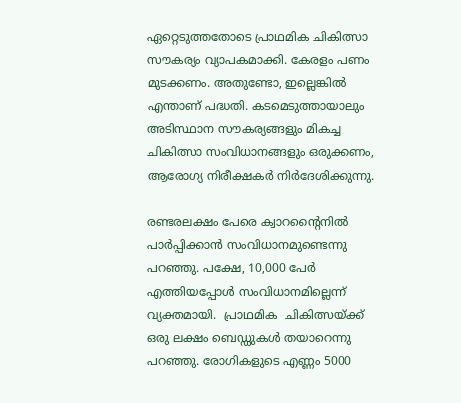ഏറ്റെടുത്തതോടെ പ്രാഥമിക ചികിത്സാ സൗകര്യം വ്യാപകമാക്കി. കേരളം പണം മുടക്കണം. അതുണ്ടോ, ഇല്ലെങ്കില്‍ എന്താണ് പദ്ധതി. കടമെടുത്തായാലും അടിസ്ഥാന സൗകര്യങ്ങളും മികച്ച ചികിത്സാ സംവിധാനങ്ങളും ഒരുക്കണം,  ആരോഗ്യ നിരീക്ഷകര്‍ നിര്‍ദേശിക്കുന്നു.

രണ്ടരലക്ഷം പേരെ ക്വാറന്റൈനില്‍ പാര്‍പ്പിക്കാന്‍ സംവിധാനമുണ്ടെന്നു  പറഞ്ഞു. പക്ഷേ, 10,000 പേര്‍ എത്തിയപ്പോള്‍ സംവിധാനമില്ലെന്ന് വ്യക്തമായി.  പ്രാഥമിക  ചികിത്സയ്‌ക്ക് ഒരു ലക്ഷം ബെഡ്ഡുകള്‍ തയാറെന്നു പറഞ്ഞു. രോഗികളുടെ എണ്ണം 5000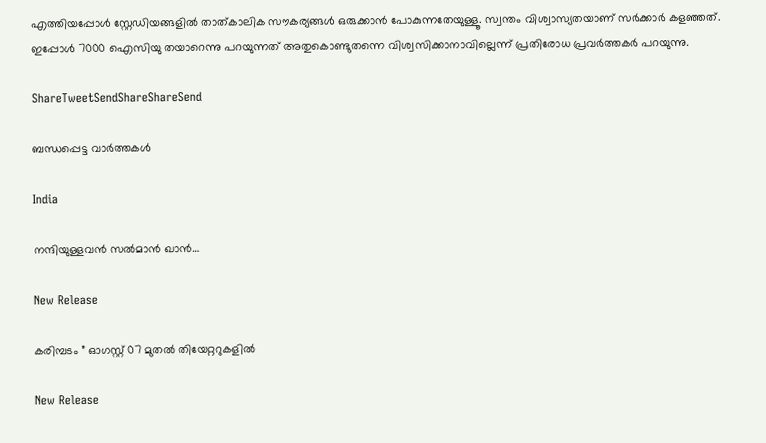എത്തിയപ്പോള്‍ സ്റ്റേഡിയങ്ങളില്‍ താത്കാലിക സൗകര്യങ്ങള്‍ ഒരുക്കാന്‍ പോകുന്നതേയുള്ളൂ. സ്വന്തം വിശ്വാസ്യതയാണ് സര്‍ക്കാര്‍ കളഞ്ഞത്. ഇപ്പോള്‍ 7000 ഐസിയു തയാറെന്നു പറയുന്നത് അതുകൊണ്ടുതന്നെ വിശ്വസിക്കാനാവില്ലെന്ന് പ്രതിരോധ പ്രവര്‍ത്തകര്‍ പറയുന്നു.

ShareTweetSendShareShareSend

ബന്ധപ്പെട്ട വാര്‍ത്തകള്‍

India

നന്ദിയുള്ളവന്‍ സല്‍മാന്‍ ഖാന്‍…

New Release

കരിമ്പടം ” ഓഗസ്റ്റ് 07 മുതൽ തിയേറ്ററുകളിൽ

New Release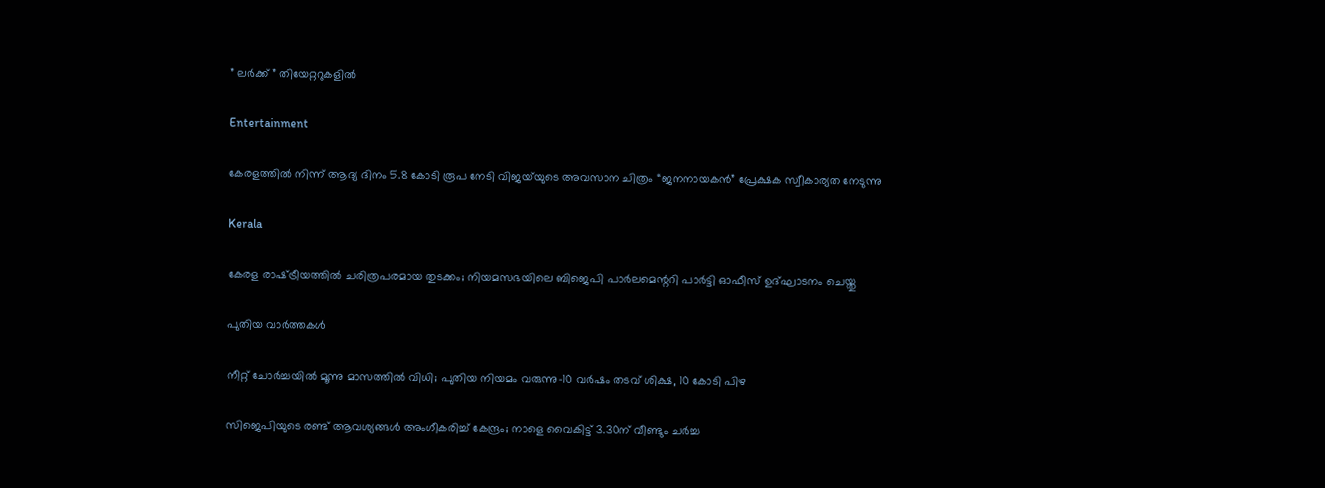” ലർക്ക് ” തിയേറ്ററുകളിൽ

Entertainment

കേരളത്തിൽ നിന്ന് ആദ്യ ദിനം 5.8 കോടി രൂപ നേടി വിജയ്‌യുടെ അവസാന ചിത്രം “ജനനായകൻ” പ്രേക്ഷക സ്വീകാര്യത നേടുന്നു

Kerala

കേരള രാഷ്‌ട്രീയത്തിൽ ചരിത്രപരമായ തുടക്കം; നിയമസഭയിലെ ബിജെപി പാർലമെന്ററി പാർട്ടി ഓഫീസ് ഉദ്ഘാടനം ചെയ്തു

പുതിയ വാര്‍ത്തകള്‍

നീറ്റ് ചോർച്ചയിൽ മൂന്നു മാസത്തിൽ വിധി; പുതിയ നിയമം വരുന്നു-10 വർഷം തടവ് ശിക്ഷ, 10 കോടി പിഴ

സിജെപിയുടെ രണ്ട് ആവശ്യങ്ങൾ അംഗീകരിച്ച് കേന്ദ്രം; നാളെ വൈകിട്ട് 3.30ന് വീണ്ടും ചർച്ച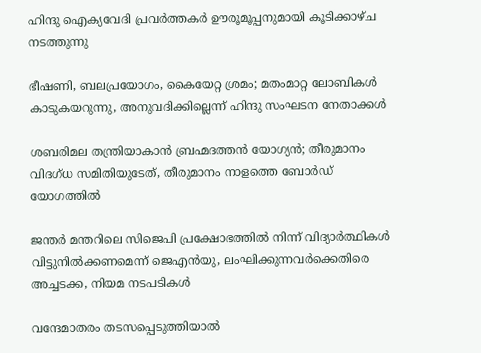ഹിന്ദു ഐക്യവേദി പ്രവർത്തകർ ഊരൂമൂപ്പനുമായി കൂടിക്കാഴ്ച നടത്തുന്നു

ഭീഷണി, ബലപ്രയോഗം, കൈയേറ്റ ശ്രമം; മതംമാറ്റ ലോബികള്‍ കാടുകയറുന്നു, അനുവദിക്കില്ലെന്ന് ഹിന്ദു സംഘടന നേതാക്കള്‍

ശബരിമല തന്ത്രിയാകാൻ ബ്രഹ്മദത്തൻ യോഗ്യൻ; തീരുമാനം വിദഗ്ധ സമിതിയുടേത്, തീരുമാനം നാളത്തെ ബോർഡ് യോഗത്തിൽ

ജന്തർ മന്തറിലെ സിജെപി പ്രക്ഷോഭത്തിൽ നിന്ന് വിദ്യാർത്ഥികൾ വിട്ടുനിൽക്കണമെന്ന് ജെഎൻയു, ലംഘിക്കുന്നവർക്കെതിരെ അച്ചടക്ക, നിയമ നടപടികൾ

വന്ദേമാതരം തടസപ്പെടുത്തിയാൽ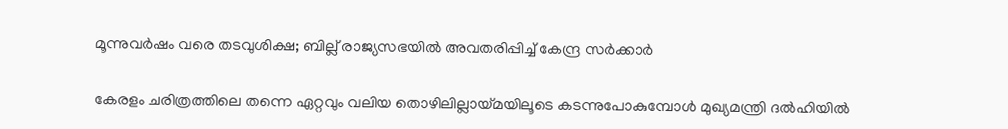മൂന്നുവർഷം വരെ തടവുശിക്ഷ; ബില്ല് രാജ്യസഭയിൽ അവതരിപ്പിച്ച് കേന്ദ്ര സർക്കാർ

കേരളം ചരിത്രത്തിലെ തന്നെ ഏറ്റവും വലിയ തൊഴിലില്ലായ്‌മയിലൂടെ കടന്നുപോകുമ്പോൾ മുഖ്യമന്ത്രി ദൽഹിയിൽ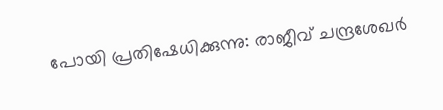പോയി പ്രതിഷേധിക്കുന്നു: രാജീവ് ചന്ദ്രശേഖർ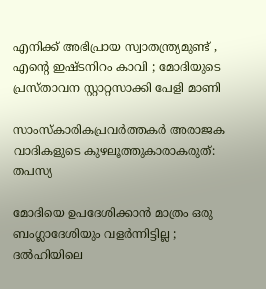എനിക്ക് അഭിപ്രായ സ്വാതന്ത്ര്യമുണ്ട് , എന്റെ ഇഷ്ടനിറം കാവി ; മോദിയുടെ പ്രസ്താവന സ്റ്റാറ്റസാക്കി പേളി മാണി

സാംസ്കാരികപ്രവർത്തകർ അരാജക വാദികളുടെ കുഴലൂത്തുകാരാകരുത്: തപസ്യ

മോദിയെ ഉപദേശിക്കാൻ മാത്രം ഒരു ബംഗ്ലാദേശിയും വളർന്നിട്ടില്ല ; ദൽഹിയിലെ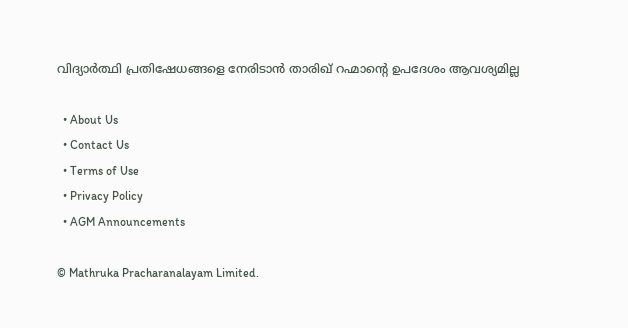വിദ്യാർത്ഥി പ്രതിഷേധങ്ങളെ നേരിടാൻ താരിഖ് റഹ്മാന്റെ ഉപദേശം ആവശ്യമില്ല

  • About Us
  • Contact Us
  • Terms of Use
  • Privacy Policy
  • AGM Announcements

© Mathruka Pracharanalayam Limited.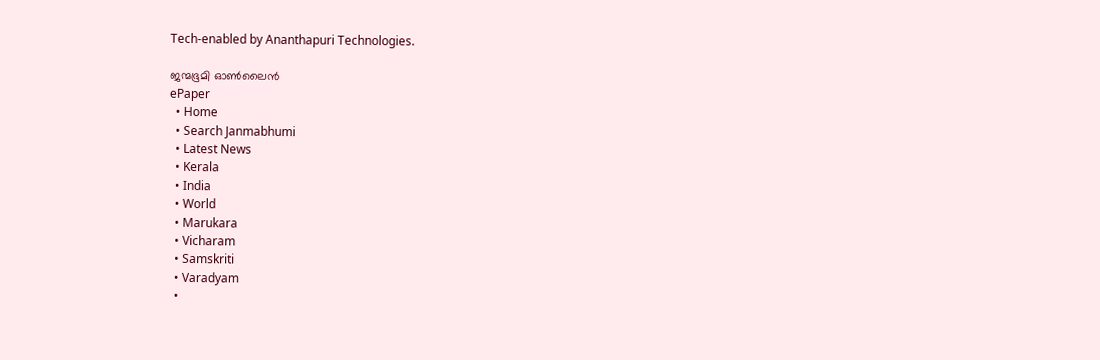Tech-enabled by Ananthapuri Technologies.

ജന്മഭൂമി ഓണ്‍ലൈന്‍
ePaper
  • Home
  • Search Janmabhumi
  • Latest News
  • Kerala
  • India
  • World
  • Marukara
  • Vicharam
  • Samskriti
  • Varadyam
  •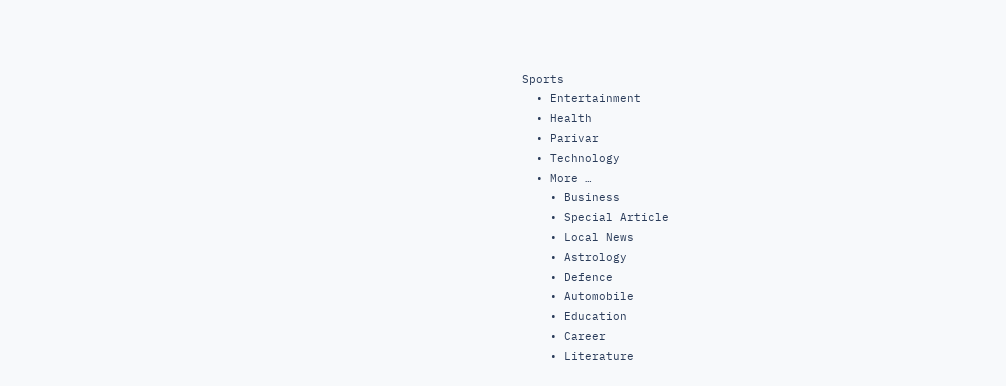Sports
  • Entertainment
  • Health
  • Parivar
  • Technology
  • More …
    • Business
    • Special Article
    • Local News
    • Astrology
    • Defence
    • Automobile
    • Education
    • Career
    • Literature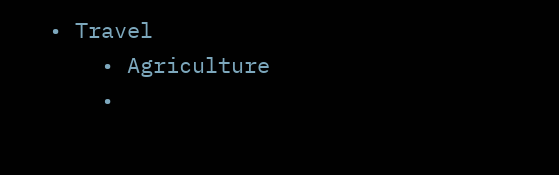• Travel
    • Agriculture
    •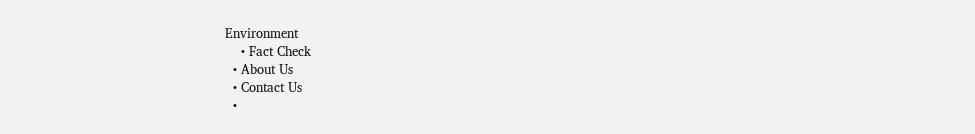Environment
    • Fact Check
  • About Us
  • Contact Us
  •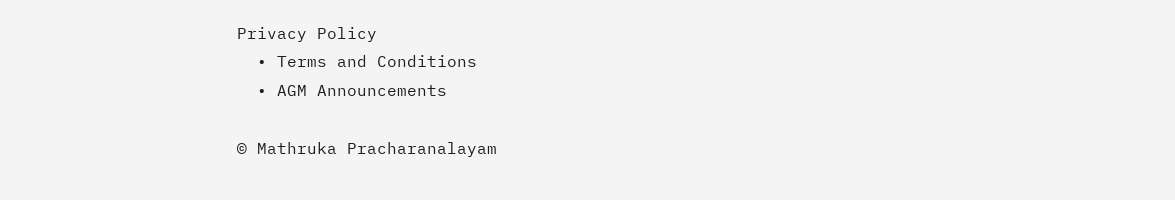Privacy Policy
  • Terms and Conditions
  • AGM Announcements

© Mathruka Pracharanalayam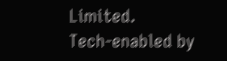Limited.
Tech-enabled by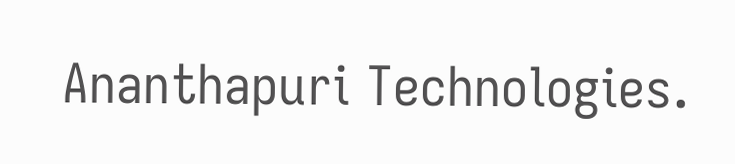Ananthapuri Technologies.